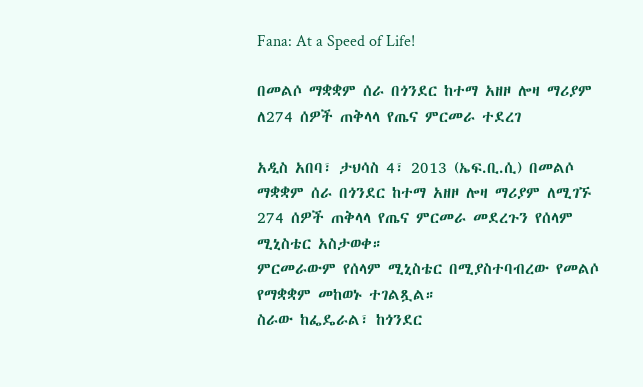Fana: At a Speed of Life!

በመልሶ ማቋቋም ሰራ በጎንደር ከተማ አዘዞ ሎዛ ማሪያም ለ274 ሰዎች ጠቅላላ የጤና ምርመራ ተደረገ

አዲስ አበባ፣ ታህሳስ 4፣ 2013 (ኤፍ.ቢ.ሲ) በመልሶ ማቋቋም ሰራ በጎንደር ከተማ አዘዞ ሎዛ ማሪያም ለሚገኙ 274 ሰዎች ጠቅላላ የጤና ምርመራ መደረጉን የሰላም ሚኒስቴር አስታወቀ።
ምርመራውም የሰላም ሚኒስቴር በሚያስተባብረው የመልሶ የማቋቋም መከወኑ ተገልጿል።
ስራው ከፌዴራል፣ ከጎንደር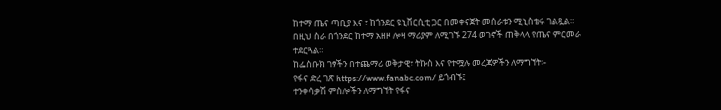ከተማ ጤና ጣቢያ እና ፣ ከጎንደር ዩኒቨርሲቲ ጋር በመቀናጀት መሰራቱን ሚኒስቴሩ ገልጿል።
በዚህ ስራ በጎንደር ከተማ አዘዞ ሎዛ ማሪያም ለሚገኙ 274 ወገኖች ጠቅላላ የጤና ምርመራ ተደርጓል።
ከፌስቡክ ገፃችን በተጨማሪ ወቅታዊ፣ ትኩስ እና የተሟሉ መረጃዎችን ለማግኘት፡-
የፋና ድረ ገጽ https://www.fanabc.com/ ይጎብኙ፤
ተንቀሳቃሽ ምስሎችን ለማግኘት የፋና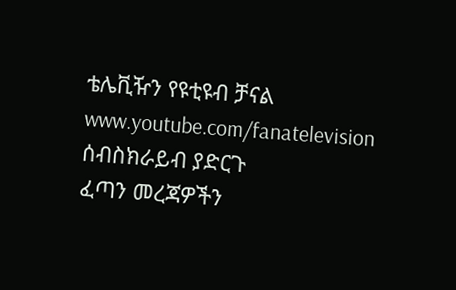ቴሌቪዥን የዩቲዩብ ቻናል www.youtube.com/fanatelevision ሰብስክራይብ ያድርጉ
ፈጣን መረጃዎችን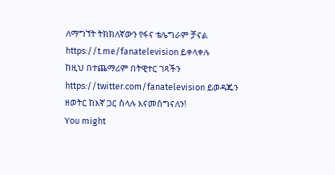ለማግኘት ትክክለኛውን የፋና ቴሌግራም ቻናል https://t.me/fanatelevision ይቀላቀሉ
ከዚህ በተጨማሪም በትዊተር ገጻችን https://twitter.com/fanatelevision ይወዳጁን
ዘወትር ከእኛ ጋር ስላሉ እናመሰግናለን!
You might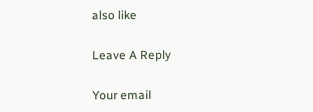also like

Leave A Reply

Your email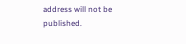address will not be published.